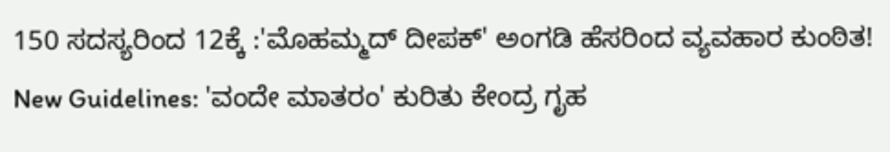150 ಸದಸ್ಯರಿಂದ 12ಕ್ಕೆ :'ಮೊಹಮ್ಮದ್ ದೀಪಕ್' ಅಂಗಡಿ ಹೆಸರಿಂದ ವ್ಯವಹಾರ ಕುಂಠಿತ!
New Guidelines: 'ವಂದೇ ಮಾತರಂ' ಕುರಿತು ಕೇಂದ್ರ ಗೃಹ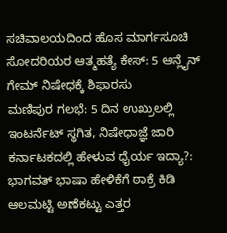ಸಚಿವಾಲಯದಿಂದ ಹೊಸ ಮಾರ್ಗಸೂಚಿ
ಸೋದರಿಯರ ಆತ್ಮಹತ್ಯೆ ಕೇಸ್: 5 ಆನ್ಲೈನ್ ಗೇಮ್ ನಿಷೇಧಕ್ಕೆ ಶಿಫಾರಸು
ಮಣಿಪುರ ಗಲಭೆ: 5 ದಿನ ಉಖ್ರುಲಲ್ಲಿ ಇಂಟರ್ನೆಟ್ ಸ್ಥಗಿತ, ನಿಷೇಧಾಜ್ಞೆ ಜಾರಿ
ಕರ್ನಾಟಕದಲ್ಲಿ ಹೇಳುವ ಧೈರ್ಯ ಇದ್ಯಾ?: ಭಾಗವತ್ ಭಾಷಾ ಹೇಳಿಕೆಗೆ ಠಾಕ್ರೆ ಕಿಡಿ
ಆಲಮಟ್ಟಿ ಅಣೆಕಟ್ಟು ಎತ್ತರ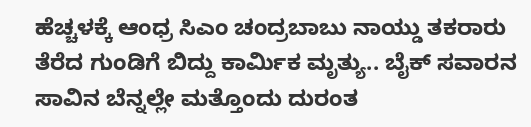ಹೆಚ್ಚಳಕ್ಕೆ ಆಂಧ್ರ ಸಿಎಂ ಚಂದ್ರಬಾಬು ನಾಯ್ಡು ತಕರಾರು
ತೆರೆದ ಗುಂಡಿಗೆ ಬಿದ್ದು ಕಾರ್ಮಿಕ ಮೃತ್ಯು.. ಬೈಕ್ ಸವಾರನ ಸಾವಿನ ಬೆನ್ನಲ್ಲೇ ಮತ್ತೊಂದು ದುರಂತ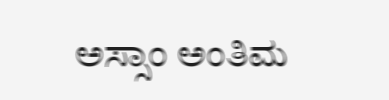ಅಸ್ಸಾಂ ಅಂತಿಮ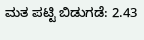ಮತ ಪಟ್ಟಿ ಬಿಡುಗಡೆ: 2.43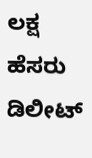ಲಕ್ಷ ಹೆಸರು ಡಿಲೀಟ್